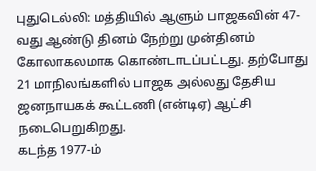புதுடெல்லி: மத்தியில் ஆளும் பாஜகவின் 47-வது ஆண்டு தினம் நேற்று முன்தினம் கோலாகலமாக கொண்டாடப்பட்டது. தற்போது 21 மாநிலங்களில் பாஜக அல்லது தேசிய ஜனநாயகக் கூட்டணி (என்டிஏ) ஆட்சி நடைபெறுகிறது.
கடந்த 1977-ம்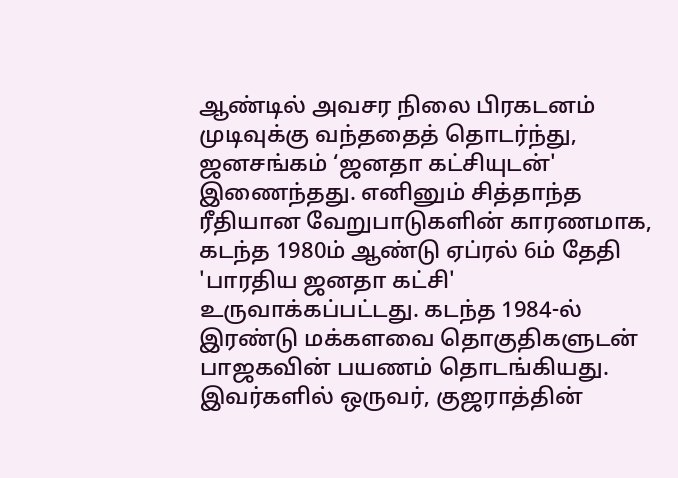ஆண்டில் அவசர நிலை பிரகடனம் முடிவுக்கு வந்ததைத் தொடர்ந்து, ஜனசங்கம் ‘ஜனதா கட்சியுடன்' இணைந்தது. எனினும் சித்தாந்த ரீதியான வேறுபாடுகளின் காரணமாக, கடந்த 1980ம் ஆண்டு ஏப்ரல் 6ம் தேதி 'பாரதிய ஜனதா கட்சி' உருவாக்கப்பட்டது. கடந்த 1984-ல் இரண்டு மக்களவை தொகுதிகளுடன் பாஜகவின் பயணம் தொடங்கியது.
இவர்களில் ஒருவர், குஜராத்தின்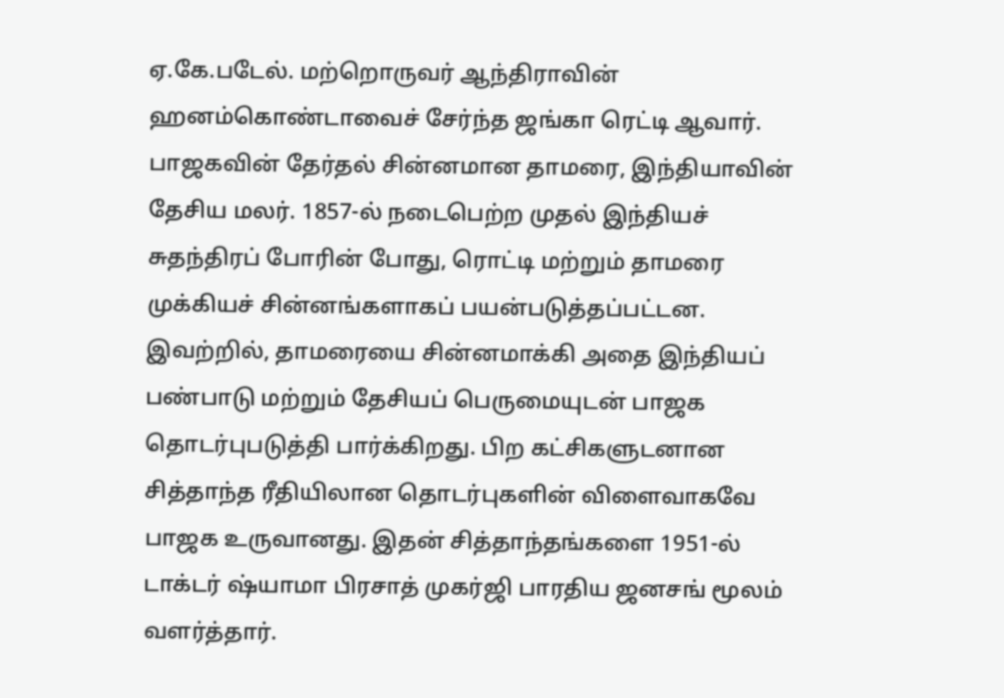ஏ.கே.படேல். மற்றொருவர் ஆந்திராவின் ஹனம்கொண்டாவைச் சேர்ந்த ஜங்கா ரெட்டி ஆவார். பாஜகவின் தேர்தல் சின்னமான தாமரை, இந்தியாவின் தேசிய மலர். 1857-ல் நடைபெற்ற முதல் இந்தியச் சுதந்திரப் போரின் போது, ரொட்டி மற்றும் தாமரை முக்கியச் சின்னங்களாகப் பயன்படுத்தப்பட்டன.
இவற்றில், தாமரையை சின்னமாக்கி அதை இந்தியப் பண்பாடு மற்றும் தேசியப் பெருமையுடன் பாஜக தொடர்புபடுத்தி பார்க்கிறது. பிற கட்சிகளுடனான சித்தாந்த ரீதியிலான தொடர்புகளின் விளைவாகவே பாஜக உருவானது. இதன் சித்தாந்தங்களை 1951-ல் டாக்டர் ஷ்யாமா பிரசாத் முகர்ஜி பாரதிய ஜனசங் மூலம் வளர்த்தார்.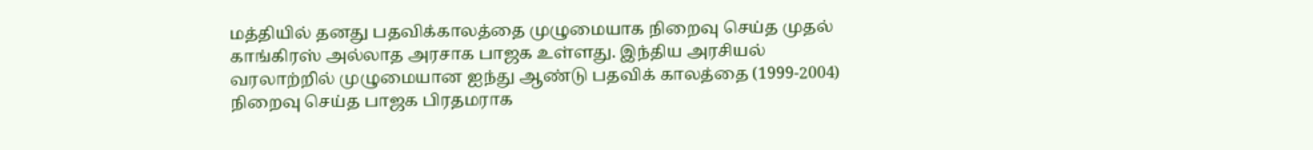மத்தியில் தனது பதவிக்காலத்தை முழுமையாக நிறைவு செய்த முதல் காங்கிரஸ் அல்லாத அரசாக பாஜக உள்ளது. இந்திய அரசியல் வரலாற்றில் முழுமையான ஐந்து ஆண்டு பதவிக் காலத்தை (1999-2004) நிறைவு செய்த பாஜக பிரதமராக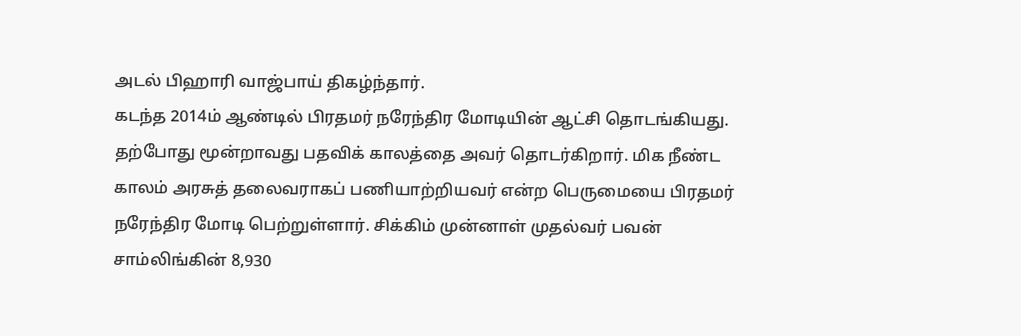அடல் பிஹாரி வாஜ்பாய் திகழ்ந்தார்.
கடந்த 2014ம் ஆண்டில் பிரதமர் நரேந்திர மோடியின் ஆட்சி தொடங்கியது. தற்போது மூன்றாவது பதவிக் காலத்தை அவர் தொடர்கிறார். மிக நீண்ட காலம் அரசுத் தலைவராகப் பணியாற்றியவர் என்ற பெருமையை பிரதமர் நரேந்திர மோடி பெற்றுள்ளார். சிக்கிம் முன்னாள் முதல்வர் பவன் சாம்லிங்கின் 8,930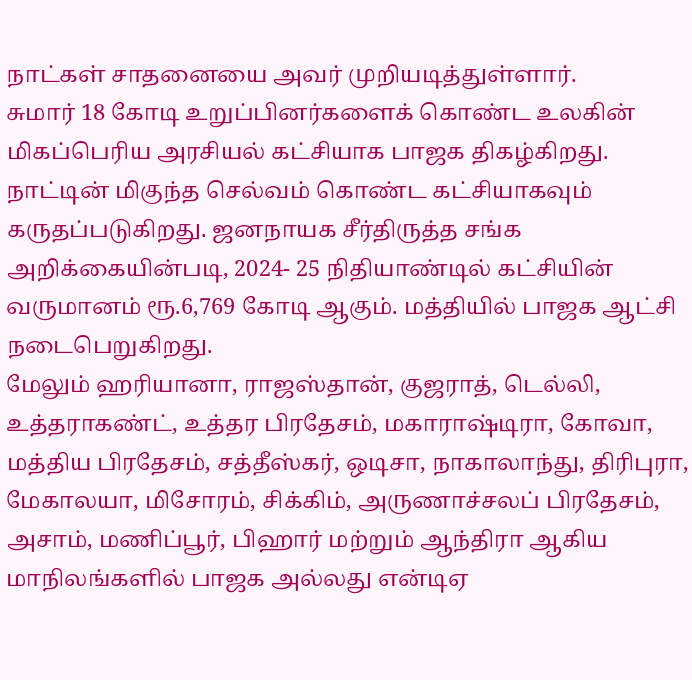நாட்கள் சாதனையை அவர் முறியடித்துள்ளார்.
சுமார் 18 கோடி உறுப்பினர்களைக் கொண்ட உலகின் மிகப்பெரிய அரசியல் கட்சியாக பாஜக திகழ்கிறது. நாட்டின் மிகுந்த செல்வம் கொண்ட கட்சியாகவும் கருதப்படுகிறது. ஜனநாயக சீர்திருத்த சங்க அறிக்கையின்படி, 2024- 25 நிதியாண்டில் கட்சியின் வருமானம் ரூ.6,769 கோடி ஆகும். மத்தியில் பாஜக ஆட்சி நடைபெறுகிறது.
மேலும் ஹரியானா, ராஜஸ்தான், குஜராத், டெல்லி, உத்தராகண்ட், உத்தர பிரதேசம், மகாராஷ்டிரா, கோவா, மத்திய பிரதேசம், சத்தீஸ்கர், ஒடிசா, நாகாலாந்து, திரிபுரா, மேகாலயா, மிசோரம், சிக்கிம், அருணாச்சலப் பிரதேசம், அசாம், மணிப்பூர், பிஹார் மற்றும் ஆந்திரா ஆகிய மாநிலங்களில் பாஜக அல்லது என்டிஏ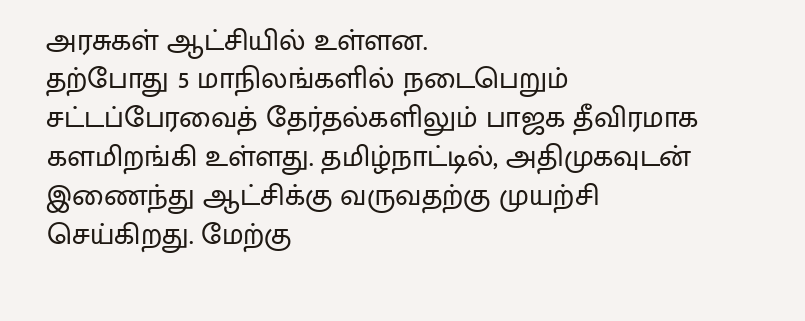அரசுகள் ஆட்சியில் உள்ளன.
தற்போது 5 மாநிலங்களில் நடைபெறும் சட்டப்பேரவைத் தேர்தல்களிலும் பாஜக தீவிரமாக களமிறங்கி உள்ளது. தமிழ்நாட்டில், அதிமுகவுடன் இணைந்து ஆட்சிக்கு வருவதற்கு முயற்சி செய்கிறது. மேற்கு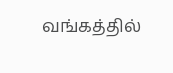வங்கத்தில்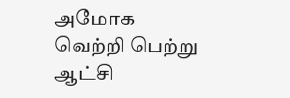அமோக வெற்றி பெற்று ஆட்சி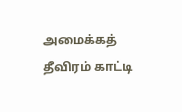அமைக்கத் தீவிரம் காட்டி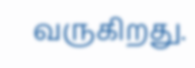வருகிறது.